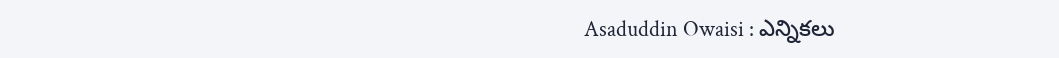Asaduddin Owaisi : ఎన్నికలు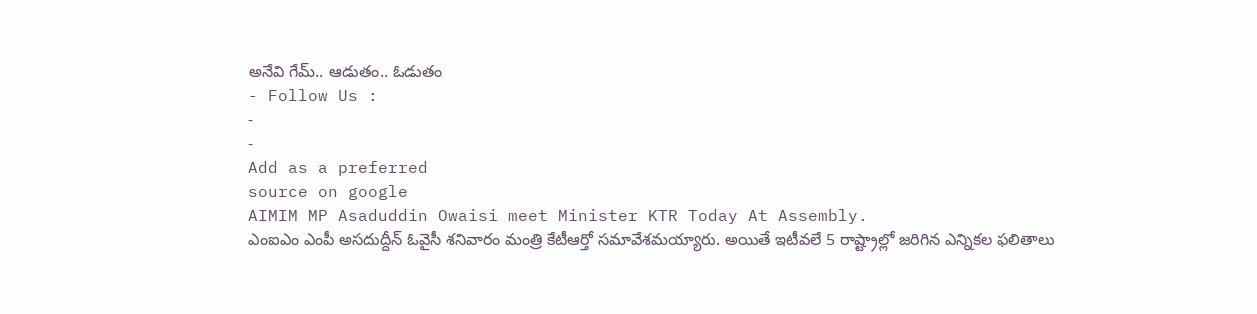అనేవి గేమ్.. ఆడుతం.. ఓడుతం
- Follow Us :
-
-
Add as a preferred
source on google
AIMIM MP Asaduddin Owaisi meet Minister KTR Today At Assembly.
ఎంఐఎం ఎంపీ అసదుద్దీన్ ఓవైసీ శనివారం మంత్రి కేటీఆర్తో సమావేశమయ్యారు. అయితే ఇటీవలే 5 రాష్ట్రాల్లో జరిగిన ఎన్నికల ఫలితాలు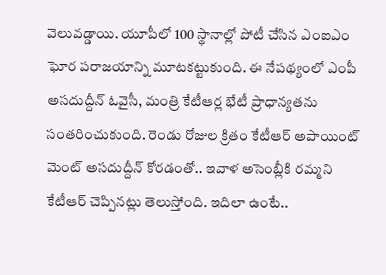వెలువడ్డాయి. యూపీలో 100 స్థానాల్లో పోటీ చేసిన ఎంఐఎం ఘోర పరాజయాన్ని మూటకట్టుకుంది. ఈ నేపథ్యంలో ఎంపీ అసదుద్దీన్ ఓవైసీ, మంత్రి కేటీఆర్ల భేటీ ప్రాధాన్యతను సంతరించుకుంది. రెండు రోజుల క్రితం కేటీఆర్ అపాయింట్ మెంట్ అసదుద్దీన్ కోరడంతో.. ఇవాళ అసెంబ్లీకి రమ్మని కేటీఆర్ చెప్పినట్లు తెలుస్తోంది. ఇదిలా ఉంటే..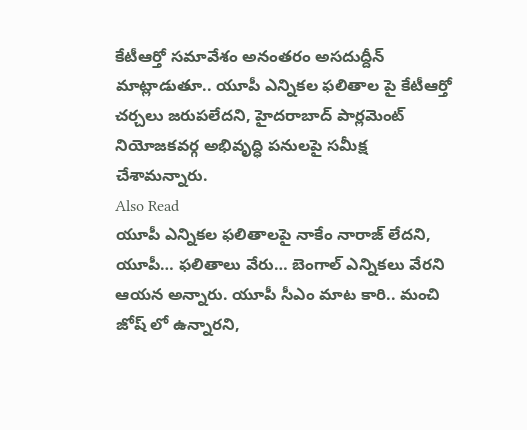కేటీఆర్తో సమావేశం అనంతరం అసదుద్దీన్ మాట్లాడుతూ.. యూపీ ఎన్నికల ఫలితాల పై కేటీఆర్తో చర్చలు జరుపలేదని, హైదరాబాద్ పార్లమెంట్ నియోజకవర్గ అభివృద్ధి పనులపై సమీక్ష చేశామన్నారు.
Also Read
యూపీ ఎన్నికల ఫలితాలపై నాకేం నారాజ్ లేదని, యూపీ… ఫలితాలు వేరు… బెంగాల్ ఎన్నికలు వేరని ఆయన అన్నారు. యూపీ సీఎం మాట కారి.. మంచి జోష్ లో ఉన్నారని,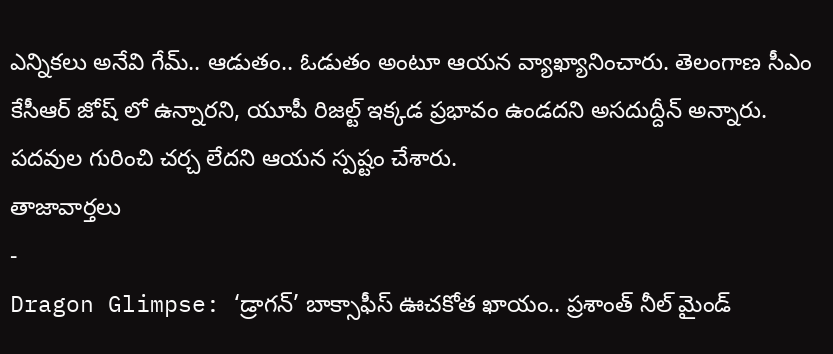ఎన్నికలు అనేవి గేమ్.. ఆడుతం.. ఓడుతం అంటూ ఆయన వ్యాఖ్యానించారు. తెలంగాణ సీఎం కేసీఆర్ జోష్ లో ఉన్నారని, యూపీ రిజల్ట్ ఇక్కడ ప్రభావం ఉండదని అసదుద్దీన్ అన్నారు. పదవుల గురించి చర్చ లేదని ఆయన స్పష్టం చేశారు.
తాజావార్తలు
-
Dragon Glimpse: ‘డ్రాగన్’ బాక్సాఫీస్ ఊచకోత ఖాయం.. ప్రశాంత్ నీల్ మైండ్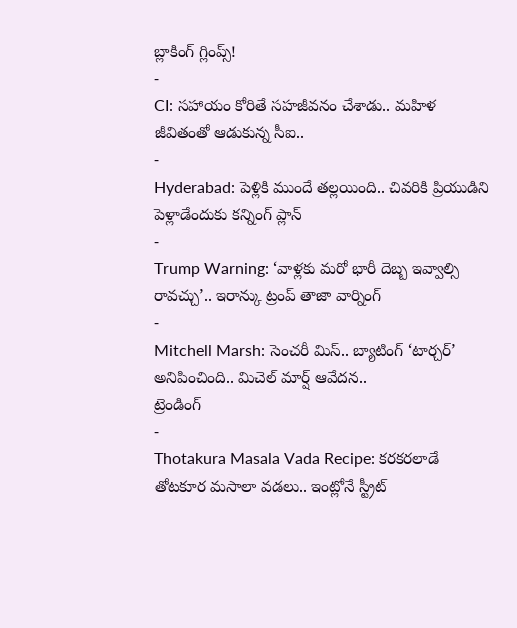బ్లాకింగ్ గ్లింప్స్!
-
CI: సహాయం కోరితే సహజీవనం చేశాడు.. మహిళ జీవితంతో ఆడుకున్న సీఐ..
-
Hyderabad: పెళ్లికి ముందే తల్లయింది.. చివరికి ప్రియుడిని పెళ్లాడేందుకు కన్నింగ్ ప్లాన్
-
Trump Warning: ‘వాళ్లకు మరో భారీ దెబ్బ ఇవ్వాల్సి రావచ్చు’.. ఇరాన్కు ట్రంప్ తాజా వార్నింగ్
-
Mitchell Marsh: సెంచరీ మిస్.. బ్యాటింగ్ ‘టార్చర్’ అనిపించింది.. మిచెల్ మార్ష్ ఆవేదన..
ట్రెండింగ్
-
Thotakura Masala Vada Recipe: కరకరలాడే తోటకూర మసాలా వడలు.. ఇంట్లోనే స్ట్రీట్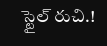స్టైల్ రుచి.!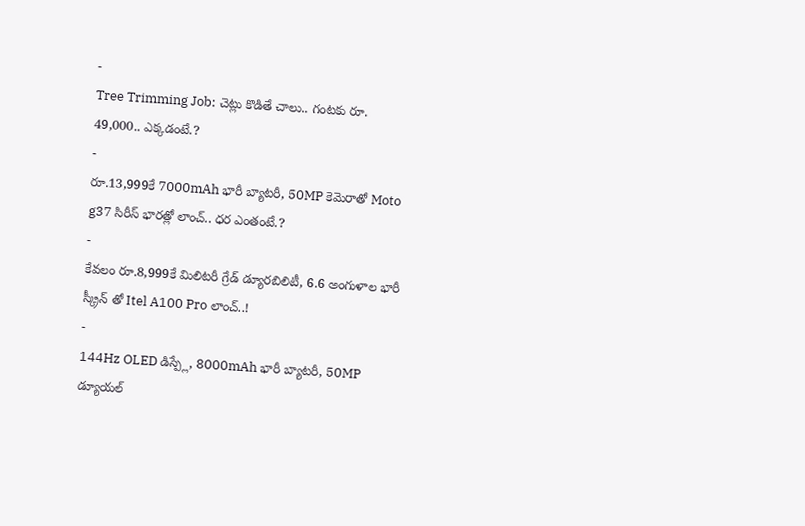-
Tree Trimming Job: చెట్లు కొడితే చాలు.. గంటకు రూ. 49,000.. ఎక్కడంటే.?
-
రూ.13,999కే 7000mAh భారీ బ్యాటరీ, 50MP కెమెరాతో Moto g37 సిరీస్ భారత్లో లాంచ్.. ధర ఎంతంటే.?
-
కేవలం రూ.8,999కే మిలిటరీ గ్రేడ్ డ్యూరబిలిటీ, 6.6 అంగుళాల భారీ స్క్రీన్ తో Itel A100 Pro లాంచ్..!
-
144Hz OLED డిస్ప్లే, 8000mAh భారీ బ్యాటరీ, 50MP డ్యూయల్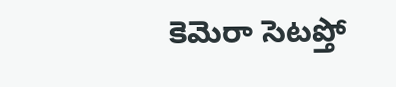కెమెరా సెటప్తో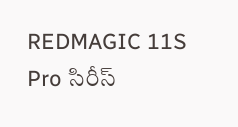REDMAGIC 11S Pro సిరీస్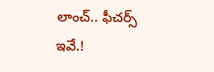లాంచ్.. ఫీచర్స్ ఇవే.!